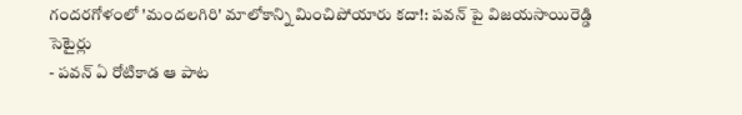గందరగోళంలో 'మందలగిరి' మాలోకాన్ని మించిపోయారు కదా!: పవన్ పై విజయసాయిరెడ్డి సెటైర్లు
- పవన్ ఏ రోటికాడ ఆ పాట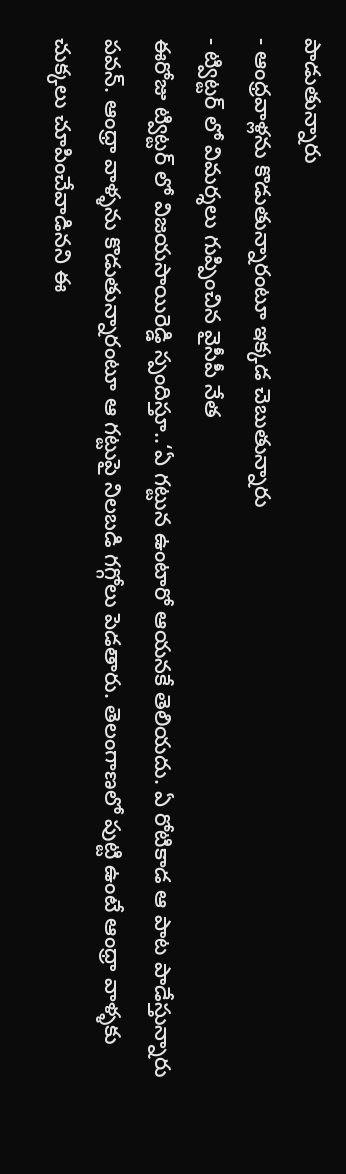పాడుతున్నారు
- ఆంధ్రవాళ్లను కొడుతున్నారంటూ ఇక్కడ చెబుతున్నారు
- ట్విట్టర్ లో విమర్శలు గుప్పించిన వైసీపీ నేత
ఈరోజు ట్విట్టర్ లో విజయసాయిరెడ్డి స్పందిస్తూ..‘ఏ గట్టున ఉంటారో ఆయనకే తెలియదు. ఏ రోటికాడ ఆ పాట పాడేస్తున్నారు పవన్. ఆంధ్రా వాళ్ళను కొడుతున్నారంటూ ఆ గట్టుపై నిలబడి గగ్గోలు పెడతారు. తెలంగాణలో పుట్టి ఉంటే ఆంధ్రా వాళ్ళకు చుక్కలు చూపించేవాడినని ఈ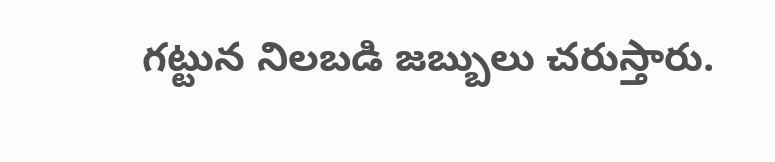గట్టున నిలబడి జబ్బులు చరుస్తారు.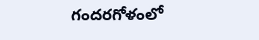గందరగోళంలో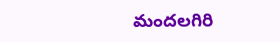మందలగిరి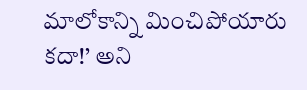మాలోకాన్ని మించిపోయారు కదా!’ అని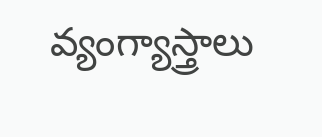వ్యంగ్యాస్త్రాలు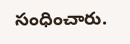సంధించారు.